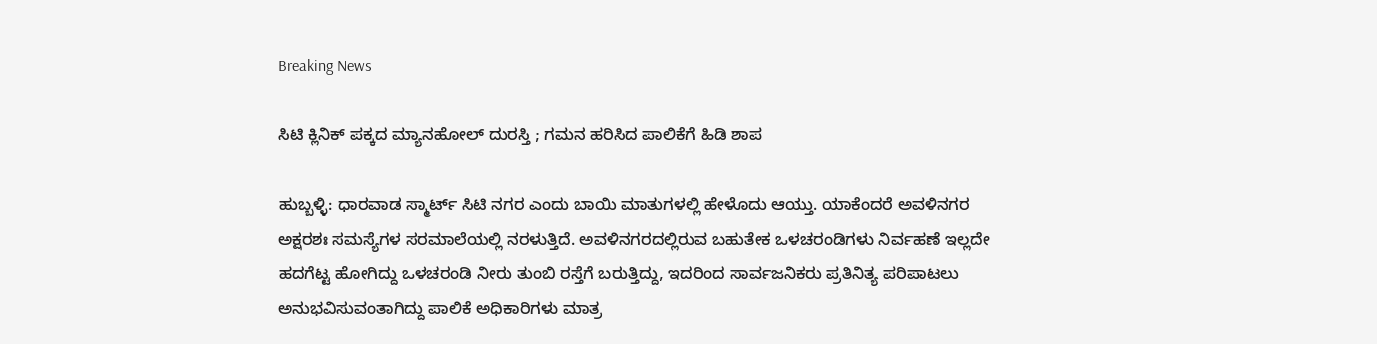Breaking News

ಸಿಟಿ ಕ್ಲಿನಿಕ್ ಪಕ್ಕದ ಮ್ಯಾನಹೋಲ್ ದುರಸ್ತಿ ; ಗಮನ ಹರಿಸಿದ ಪಾಲಿಕೆಗೆ ಹಿಡಿ ಶಾಪ

ಹುಬ್ಬಳ್ಳಿ: ಧಾರವಾಡ ಸ್ಮಾರ್ಟ್ ಸಿಟಿ ನಗರ ಎಂದು ಬಾಯಿ ಮಾತುಗಳಲ್ಲಿ ಹೇಳೊದು ಆಯ್ತು. ಯಾಕೆಂದರೆ ಅವಳಿನಗರ ಅಕ್ಷರಶಃ ಸಮಸ್ಯೆಗಳ ಸರಮಾಲೆಯಲ್ಲಿ ನರಳುತ್ತಿದೆ. ಅವಳಿನಗರದಲ್ಲಿರುವ ಬಹುತೇಕ ಒಳಚರಂಡಿಗಳು ನಿರ್ವಹಣೆ ಇಲ್ಲದೇ ಹದಗೆಟ್ಟ ಹೋಗಿದ್ದು ಒಳಚರಂಡಿ ನೀರು ತುಂಬಿ ರಸ್ತೆಗೆ ಬರುತ್ತಿದ್ದು, ಇದರಿಂದ ಸಾರ್ವಜನಿಕರು ಪ್ರತಿನಿತ್ಯ ಪರಿಪಾಟಲು ಅನುಭವಿಸುವಂತಾಗಿದ್ದು ಪಾಲಿಕೆ ಅಧಿಕಾರಿಗಳು ಮಾತ್ರ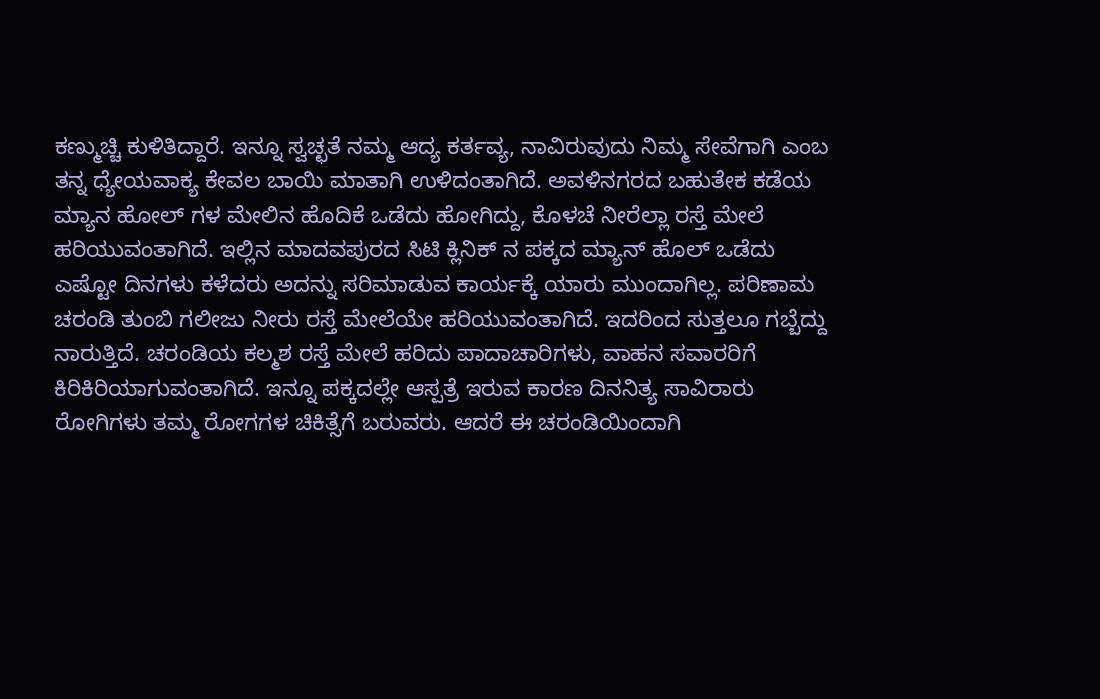ಕಣ್ಮುಚ್ಚಿ ಕುಳಿತಿದ್ದಾರೆ. ಇನ್ನೂ ಸ್ವಚ್ಛತೆ ನಮ್ಮ ಆದ್ಯ ಕರ್ತವ್ಯ, ನಾವಿರುವುದು ನಿಮ್ಮ ಸೇವೆಗಾಗಿ ಎಂಬ ತನ್ನ ಧ್ಯೇಯವಾಕ್ಯ ಕೇವಲ ಬಾಯಿ ಮಾತಾಗಿ ಉಳಿದಂತಾಗಿದೆ. ಅವಳಿನಗರದ ಬಹುತೇಕ ಕಡೆಯ ಮ್ಯಾನ ಹೋಲ್ ಗಳ ಮೇಲಿನ ಹೊದಿಕೆ ಒಡೆದು ಹೋಗಿದ್ದು, ಕೊಳಚೆ ನೀರೆಲ್ಲಾ ರಸ್ತೆ ಮೇಲೆ ಹರಿಯುವಂತಾಗಿದೆ. ಇಲ್ಲಿನ ಮಾದವಪುರದ ಸಿಟಿ ಕ್ಲಿನಿಕ್ ನ ಪಕ್ಕದ ಮ್ಯಾನ್ ಹೊಲ್ ಒಡೆದು ಎಷ್ಟೋ ದಿನಗಳು ಕಳೆದರು ಅದನ್ನು ಸರಿಮಾಡುವ ಕಾರ್ಯಕ್ಕೆ ಯಾರು ಮುಂದಾಗಿಲ್ಲ. ಪರಿಣಾಮ ಚರಂಡಿ ತುಂಬಿ ಗಲೀಜು ನೀರು ರಸ್ತೆ ಮೇಲೆಯೇ ಹರಿಯುವಂತಾಗಿದೆ. ಇದರಿಂದ ಸುತ್ತಲೂ ಗಬ್ಬೆದ್ದು ನಾರುತ್ತಿದೆ. ಚರಂಡಿಯ ಕಲ್ಮಶ ರಸ್ತೆ ಮೇಲೆ ಹರಿದು ಪಾದಾಚಾರಿಗಳು, ವಾಹನ ಸವಾರರಿಗೆ ಕಿರಿಕಿರಿಯಾಗುವಂತಾಗಿದೆ. ಇನ್ನೂ ಪಕ್ಕದಲ್ಲೇ ಆಸ್ಪತ್ರೆ ಇರುವ ಕಾರಣ ದಿನನಿತ್ಯ ಸಾವಿರಾರು ರೋಗಿಗಳು ತಮ್ಮ ರೋಗಗಳ ಚಿಕಿತ್ಸೆಗೆ ಬರುವರು. ಆದರೆ ಈ ಚರಂಡಿಯಿಂದಾಗಿ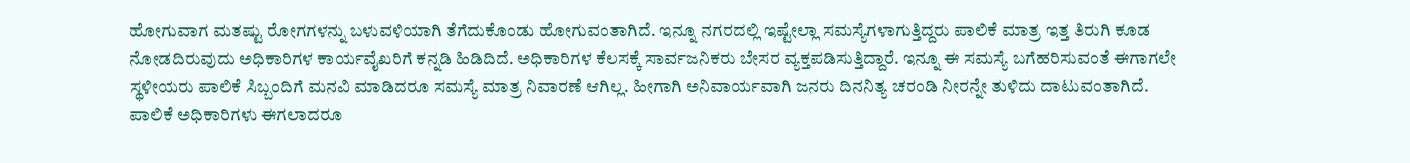ಹೋಗುವಾಗ ಮತಷ್ಟು ರೋಗಗಳನ್ನು ಬಳುವಳಿಯಾಗಿ ತೆಗೆದುಕೊಂಡು ಹೋಗುವಂತಾಗಿದೆ. ಇನ್ನೂ ನಗರದಲ್ಲಿ ಇಷ್ಟೇಲ್ಲಾ ಸಮಸ್ಯೆಗಳಾಗುತ್ತಿದ್ದರು ಪಾಲಿಕೆ ಮಾತ್ರ ಇತ್ತ ತಿರುಗಿ ಕೂಡ ನೋಡದಿರುವುದು ಅಧಿಕಾರಿಗಳ ಕಾರ್ಯವೈಖರಿಗೆ ಕನ್ನಡಿ ಹಿಡಿದಿದೆ. ಅಧಿಕಾರಿಗಳ ಕೆಲಸಕ್ಕೆ ಸಾರ್ವಜನಿಕರು ಬೇಸರ ವ್ಯಕ್ತಪಡಿಸುತ್ತಿದ್ದಾರೆ. ಇನ್ನೂ ಈ ಸಮಸ್ಯೆ ಬಗೆಹರಿಸುವಂತೆ ಈಗಾಗಲೇ ಸ್ಥಳೀಯರು ಪಾಲಿಕೆ ಸಿಬ್ಬಂದಿಗೆ ಮನವಿ ಮಾಡಿದರೂ ಸಮಸ್ಯೆ ಮಾತ್ರ ನಿವಾರಣೆ ಆಗಿಲ್ಲ. ಹೀಗಾಗಿ ಅನಿವಾರ್ಯವಾಗಿ ಜನರು ದಿನನಿತ್ಯ ಚರಂಡಿ ನೀರನ್ನೇ ತುಳಿದು ದಾಟುವಂತಾಗಿದೆ. ಪಾಲಿಕೆ ಅಧಿಕಾರಿಗಳು ಈಗಲಾದರೂ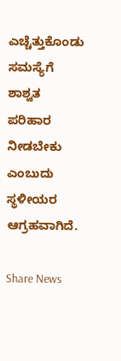ಎಚ್ಚೆತ್ತುಕೊಂಡು ಸಮಸ್ಯೆಗೆ ಶಾಶ್ವತ ಪರಿಹಾರ ನೀಡಬೇಕು ಎಂಬುದು ಸ್ಥಳೀಯರ ಆಗ್ರಹವಾಗಿದೆ.

Share News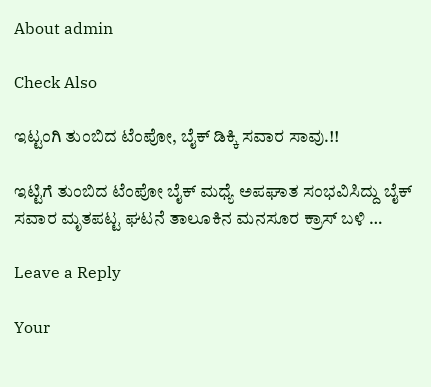About admin

Check Also

ಇಟ್ಟಂಗಿ ತುಂಬಿದ ಟೆಂಪೋ, ಬೈಕ್ ಡಿಕ್ಕಿ ಸವಾರ ಸಾವು.!!

ಇಟ್ಟಿಗೆ ತುಂಬಿದ ಟೆಂಪೋ ಬೈಕ್ ಮಧ್ಯೆ ಅಪಘಾತ ಸಂಭವಿಸಿದ್ದು ಬೈಕ್ ಸವಾರ ಮೃತಪಟ್ಟ ಘಟನೆ ತಾಲೂಕಿನ ಮನಸೂರ ಕ್ರಾಸ್ ಬಳಿ …

Leave a Reply

Your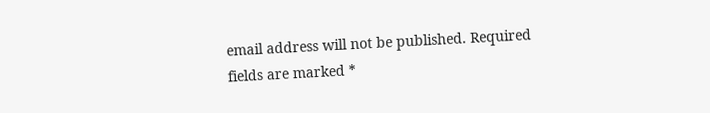email address will not be published. Required fields are marked *